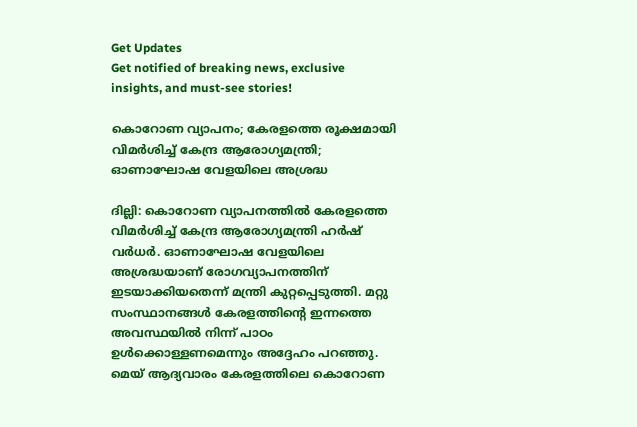Get Updates
Get notified of breaking news, exclusive insights, and must-see stories!

കൊറോണ വ്യാപനം; കേരളത്തെ രൂക്ഷമായി വിമര്‍ശിച്ച് കേന്ദ്ര ആരോഗ്യമന്ത്രി; ഓണാഘോഷ വേളയിലെ അശ്രദ്ധ

ദില്ലി: കൊറോണ വ്യാപനത്തില്‍ കേരളത്തെ വിമര്‍ശിച്ച് കേന്ദ്ര ആരോഗ്യമന്ത്രി ഹര്‍ഷ് വര്‍ധര്‍. ഓണാഘോഷ വേളയിലെ അശ്രദ്ധയാണ് രോഗവ്യാപനത്തിന് ഇടയാക്കിയതെന്ന് മന്ത്രി കുറ്റപ്പെടുത്തി. മറ്റു സംസ്ഥാനങ്ങള്‍ കേരളത്തിന്റെ ഇന്നത്തെ അവസ്ഥയില്‍ നിന്ന് പാഠം ഉള്‍ക്കൊള്ളണമെന്നും അദ്ദേഹം പറഞ്ഞു. മെയ് ആദ്യവാരം കേരളത്തിലെ കൊറോണ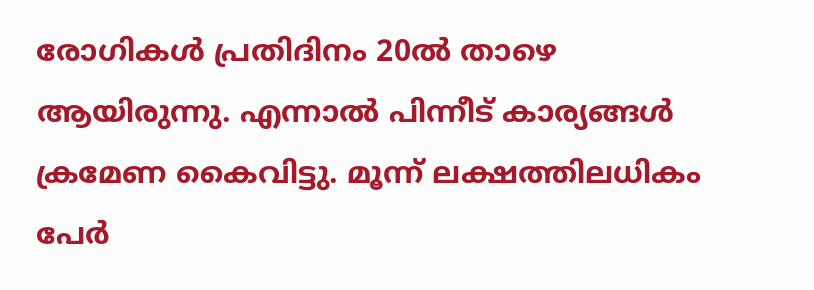രോഗികള്‍ പ്രതിദിനം 20ല്‍ താഴെ ആയിരുന്നു. എന്നാല്‍ പിന്നീട് കാര്യങ്ങള്‍ ക്രമേണ കൈവിട്ടു. മൂന്ന് ലക്ഷത്തിലധികം പേര്‍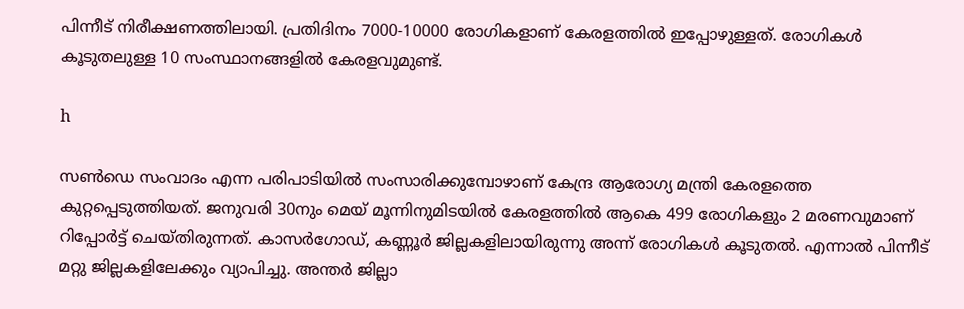പിന്നീട് നിരീക്ഷണത്തിലായി. പ്രതിദിനം 7000-10000 രോഗികളാണ് കേരളത്തില്‍ ഇപ്പോഴുള്ളത്. രോഗികള്‍ കൂടുതലുള്ള 10 സംസ്ഥാനങ്ങളില്‍ കേരളവുമുണ്ട്.

h

സണ്‍ഡെ സംവാദം എന്ന പരിപാടിയില്‍ സംസാരിക്കുമ്പോഴാണ് കേന്ദ്ര ആരോഗ്യ മന്ത്രി കേരളത്തെ കുറ്റപ്പെടുത്തിയത്. ജനുവരി 30നും മെയ് മൂന്നിനുമിടയില്‍ കേരളത്തില്‍ ആകെ 499 രോഗികളും 2 മരണവുമാണ് റിപ്പോര്‍ട്ട് ചെയ്തിരുന്നത്. കാസര്‍ഗോഡ്, കണ്ണൂര്‍ ജില്ലകളിലായിരുന്നു അന്ന് രോഗികള്‍ കൂടുതല്‍. എന്നാല്‍ പിന്നീട് മറ്റു ജില്ലകളിലേക്കും വ്യാപിച്ചു. അന്തര്‍ ജില്ലാ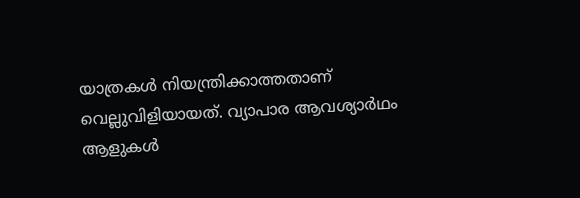യാത്രകള്‍ നിയന്ത്രിക്കാത്തതാണ് വെല്ലുവിളിയായത്. വ്യാപാര ആവശ്യാര്‍ഥം ആളുകള്‍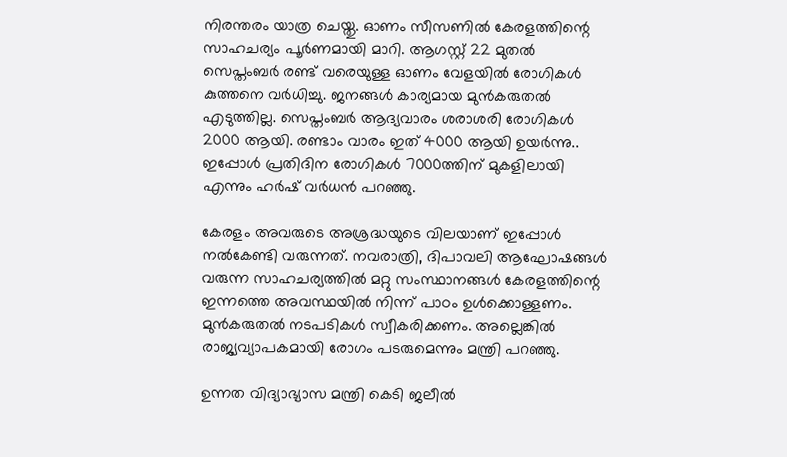നിരന്തരം യാത്ര ചെയ്തു. ഓണം സീസണില്‍ കേരളത്തിന്റെ സാഹചര്യം പൂര്‍ണമായി മാറി. ആഗസ്റ്റ് 22 മുതല്‍ സെപ്തംബര്‍ രണ്ട് വരെയുള്ള ഓണം വേളയില്‍ രോഗികള്‍ കുത്തനെ വര്‍ധിച്ചു. ജനങ്ങള്‍ കാര്യമായ മുന്‍കരുതല്‍ എടുത്തില്ല. സെപ്തംബര്‍ ആദ്യവാരം ശരാശരി രോഗികള്‍ 2000 ആയി. രണ്ടാം വാരം ഇത് 4000 ആയി ഉയര്‍ന്നു.. ഇപ്പോള്‍ പ്രതിദിന രോഗികള്‍ 7000ത്തിന് മുകളിലായി എന്നും ഹര്‍ഷ് വര്‍ധന്‍ പറഞ്ഞു.

കേരളം അവരുടെ അശ്രദ്ധയുടെ വിലയാണ് ഇപ്പോള്‍ നല്‍കേണ്ടി വരുന്നത്. നവരാത്രി, ദിപാവലി ആഘോഷങ്ങള്‍ വരുന്ന സാഹചര്യത്തില്‍ മറ്റു സംസ്ഥാനങ്ങള്‍ കേരളത്തിന്റെ ഇന്നത്തെ അവസ്ഥയില്‍ നിന്ന് പാഠം ഉള്‍ക്കൊള്ളണം. മുന്‍കരുതല്‍ നടപടികള്‍ സ്വീകരിക്കണം. അല്ലെങ്കില്‍ രാജ്യവ്യാപകമായി രോഗം പടരുമെന്നും മന്ത്രി പറഞ്ഞു.

ഉന്നത വിദ്യാഭ്യാസ മന്ത്രി കെടി ജലീല്‍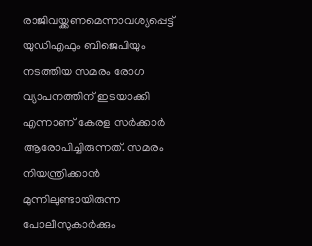രാജിവയ്ക്കണമെന്നാവശ്യപ്പെട്ട് യുഡിഎഫും ബിജെപിയും നടത്തിയ സമരം രോഗ വ്യാപനത്തിന് ഇടയാക്കി എന്നാണ് കേരള സര്‍ക്കാര്‍ ആരോപിച്ചിരുന്നത്. സമരം നിയന്ത്രിക്കാന്‍ മുന്നിലുണ്ടായിരുന്ന പോലീസുകാര്‍ക്കും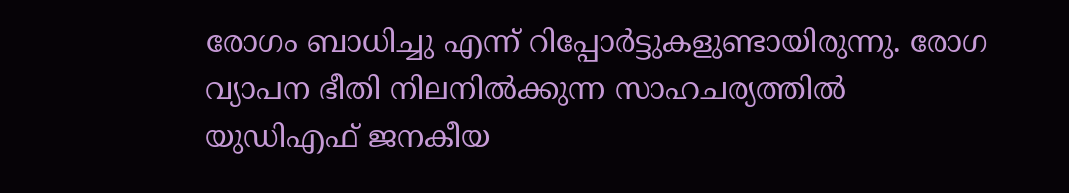രോഗം ബാധിച്ചു എന്ന് റിപ്പോര്‍ട്ടുകളുണ്ടായിരുന്നു. രോഗ വ്യാപന ഭീതി നിലനില്‍ക്കുന്ന സാഹചര്യത്തില്‍ യുഡിഎഫ് ജനകീയ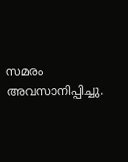സമരം അവസാനിപ്പിച്ചു.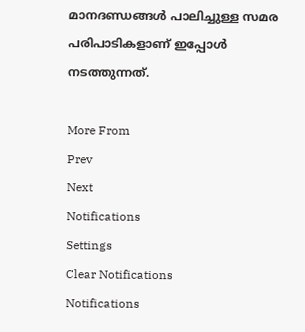മാനദണ്ഡങ്ങള്‍ പാലിച്ചുള്ള സമര പരിപാടികളാണ് ഇപ്പോള്‍ നടത്തുന്നത്.

More From
Prev
Next
Notifications
Settings
Clear Notifications
Notifications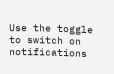Use the toggle to switch on notifications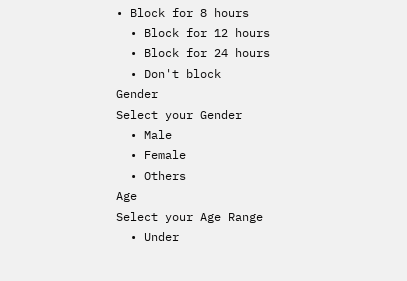• Block for 8 hours
  • Block for 12 hours
  • Block for 24 hours
  • Don't block
Gender
Select your Gender
  • Male
  • Female
  • Others
Age
Select your Age Range
  • Under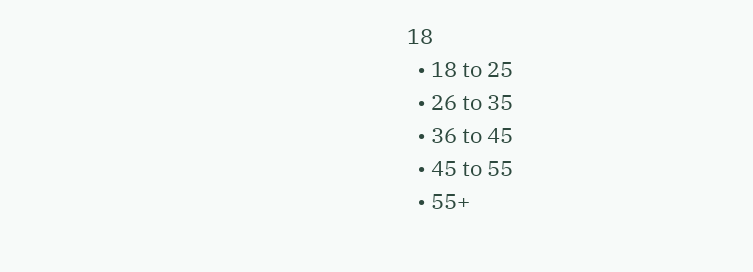18
  • 18 to 25
  • 26 to 35
  • 36 to 45
  • 45 to 55
  • 55+